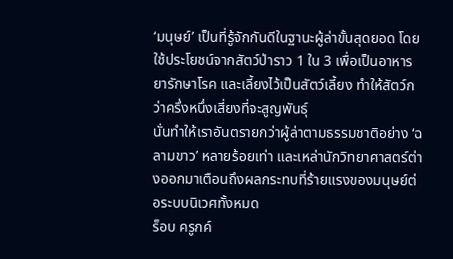‘มนุษย์’ เป็นที่รู้จักกันดีในฐานะผู้ล่าขั้นสุดยอด โดยใช้ประโยชน์จากสัตว์ป่าราว 1 ใน 3 เพื่อเป็นอาหาร ยารักษาโรค และเลี้ยงไว้เป็นสัตว์เลี้ยง ทำให้สัตว์กว่าครึ่งหนึ่งเสี่ยงที่จะสูญพันธุ์
นั่นทำให้เราอันตรายกว่าผู้ล่าตามธรรมชาติอย่าง ‘ฉลามขาว’ หลายร้อยเท่า และเหล่านักวิทยาศาสตร์ต่างออกมาเตือนถึงผลกระทบที่ร้ายแรงของมนุษย์ต่อระบบนิเวศทั้งหมด
ร็อบ ครูกค์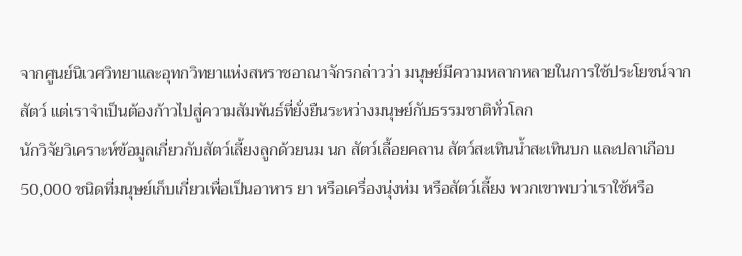จากศูนย์นิเวศวิทยาและอุทกวิทยาแห่งสหราชอาณาจักรกล่าวว่า มนุษย์มีความหลากหลายในการใช้ประโยชน์จากสัตว์ แต่เราจำเป็นต้องก้าวไปสู่ความสัมพันธ์ที่ยั่งยืนระหว่างมนุษย์กับธรรมชาติทั่วโลก
นักวิจัยวิเคราะห์ข้อมูลเกี่ยวกับสัตว์เลี้ยงลูกด้วยนม นก สัตว์เลื้อยคลาน สัตว์สะเทินน้ำสะเทินบก และปลาเกือบ 50,000 ชนิดที่มนุษย์เก็บเกี่ยวเพื่อเป็นอาหาร ยา หรือเครื่องนุ่งห่ม หรือสัตว์เลี้ยง พวกเขาพบว่าเราใช้หรือ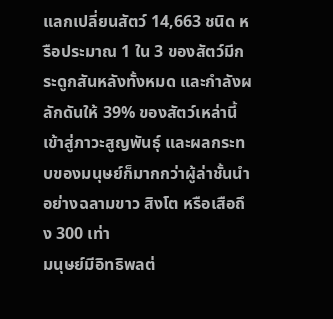แลกเปลี่ยนสัตว์ 14,663 ชนิด หรือประมาณ 1 ใน 3 ของสัตว์มีกระดูกสันหลังทั้งหมด และกำลังผลักดันให้ 39% ของสัตว์เหล่านี้เข้าสู่ภาวะสูญพันธุ์ และผลกระทบของมนุษย์ก็มากกว่าผู้ล่าชั้นนำอย่างฉลามขาว สิงโต หรือเสือถึง 300 เท่า
มนุษย์มีอิทธิพลต่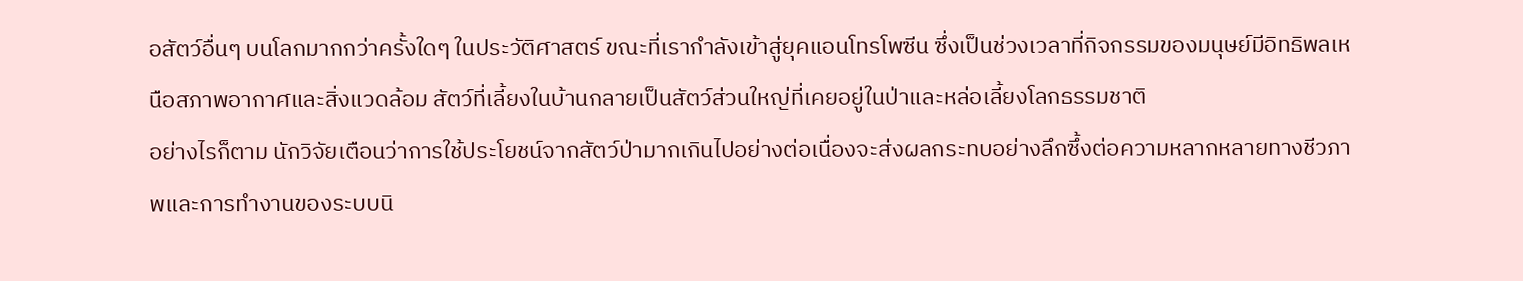อสัตว์อื่นๆ บนโลกมากกว่าครั้งใดๆ ในประวัติศาสตร์ ขณะที่เรากำลังเข้าสู่ยุคแอนโทรโพซีน ซึ่งเป็นช่วงเวลาที่กิจกรรมของมนุษย์มีอิทธิพลเหนือสภาพอากาศและสิ่งแวดล้อม สัตว์ที่เลี้ยงในบ้านกลายเป็นสัตว์ส่วนใหญ่ที่เคยอยู่ในป่าและหล่อเลี้ยงโลกธรรมชาติ
อย่างไรก็ตาม นักวิจัยเตือนว่าการใช้ประโยชน์จากสัตว์ป่ามากเกินไปอย่างต่อเนื่องจะส่งผลกระทบอย่างลึกซึ้งต่อความหลากหลายทางชีวภาพและการทำงานของระบบนิ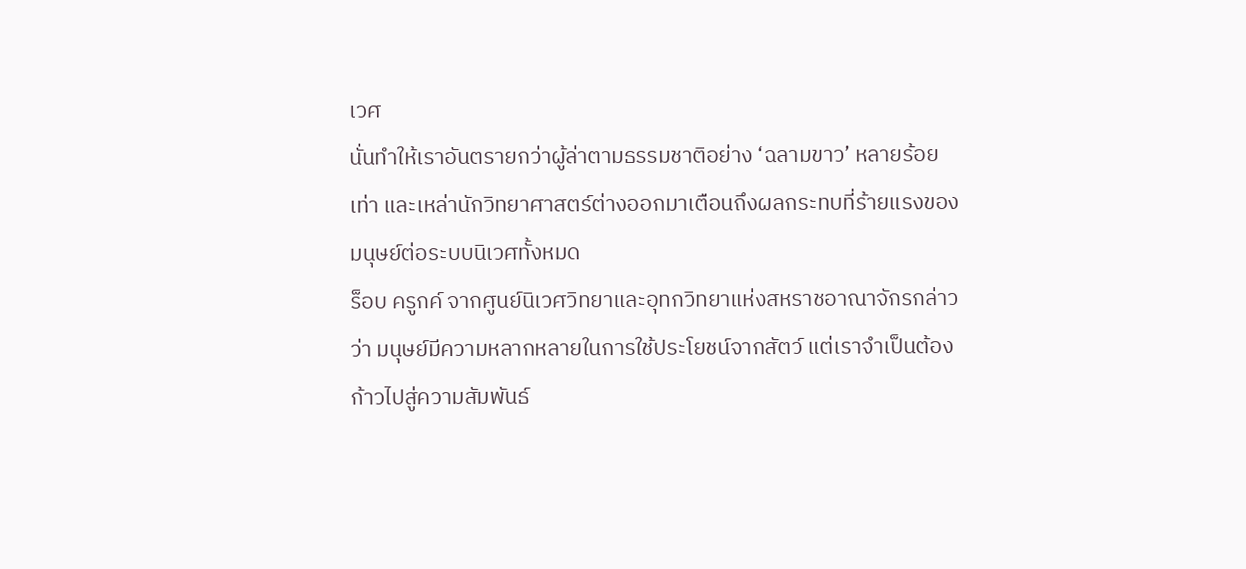เวศ
นั่นทำให้เราอันตรายกว่าผู้ล่าตามธรรมชาติอย่าง ‘ฉลามขาว’ หลายร้อยเท่า และเหล่านักวิทยาศาสตร์ต่างออกมาเตือนถึงผลกระทบที่ร้ายแรงของมนุษย์ต่อระบบนิเวศทั้งหมด
ร็อบ ครูกค์ จากศูนย์นิเวศวิทยาและอุทกวิทยาแห่งสหราชอาณาจักรกล่าวว่า มนุษย์มีความหลากหลายในการใช้ประโยชน์จากสัตว์ แต่เราจำเป็นต้องก้าวไปสู่ความสัมพันธ์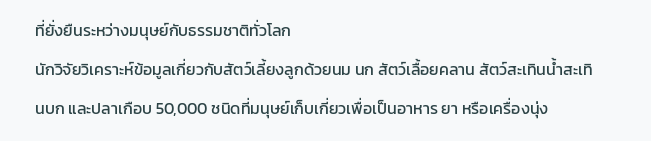ที่ยั่งยืนระหว่างมนุษย์กับธรรมชาติทั่วโลก
นักวิจัยวิเคราะห์ข้อมูลเกี่ยวกับสัตว์เลี้ยงลูกด้วยนม นก สัตว์เลื้อยคลาน สัตว์สะเทินน้ำสะเทินบก และปลาเกือบ 50,000 ชนิดที่มนุษย์เก็บเกี่ยวเพื่อเป็นอาหาร ยา หรือเครื่องนุ่ง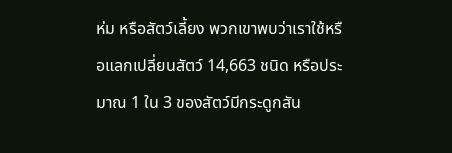ห่ม หรือสัตว์เลี้ยง พวกเขาพบว่าเราใช้หรือแลกเปลี่ยนสัตว์ 14,663 ชนิด หรือประมาณ 1 ใน 3 ของสัตว์มีกระดูกสัน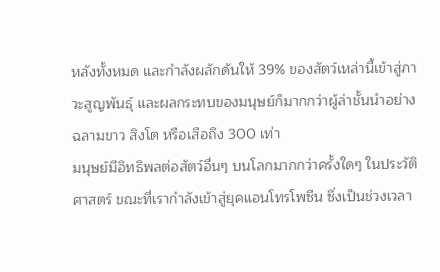หลังทั้งหมด และกำลังผลักดันให้ 39% ของสัตว์เหล่านี้เข้าสู่ภาวะสูญพันธุ์ และผลกระทบของมนุษย์ก็มากกว่าผู้ล่าชั้นนำอย่างฉลามขาว สิงโต หรือเสือถึง 300 เท่า
มนุษย์มีอิทธิพลต่อสัตว์อื่นๆ บนโลกมากกว่าครั้งใดๆ ในประวัติศาสตร์ ขณะที่เรากำลังเข้าสู่ยุคแอนโทรโพซีน ซึ่งเป็นช่วงเวลา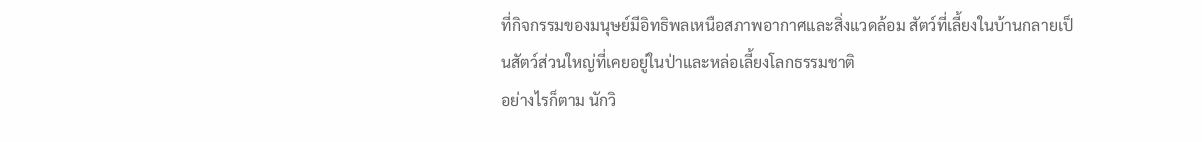ที่กิจกรรมของมนุษย์มีอิทธิพลเหนือสภาพอากาศและสิ่งแวดล้อม สัตว์ที่เลี้ยงในบ้านกลายเป็นสัตว์ส่วนใหญ่ที่เคยอยู่ในป่าและหล่อเลี้ยงโลกธรรมชาติ
อย่างไรก็ตาม นักวิ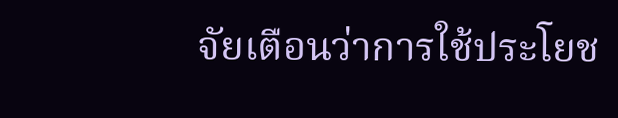จัยเตือนว่าการใช้ประโยช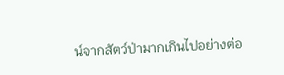น์จากสัตว์ป่ามากเกินไปอย่างต่อ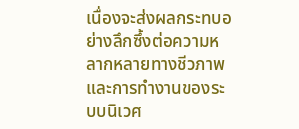เนื่องจะส่งผลกระทบอย่างลึกซึ้งต่อความหลากหลายทางชีวภาพและการทำงานของระบบนิเวศ